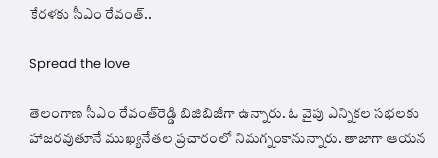కేరళకు సీఎం రేవంత్..

Spread the love

తెలంగాణ సీఎం రేవంత్‌రెడ్డి బిజిబిజీగా ఉన్నారు. ఓ వైపు ఎన్నికల సభలకు హాజరవుతూనే ముఖ్యనేతల ప్రచారంలో నిమగ్నంకానున్నారు. తాజాగా ఆయన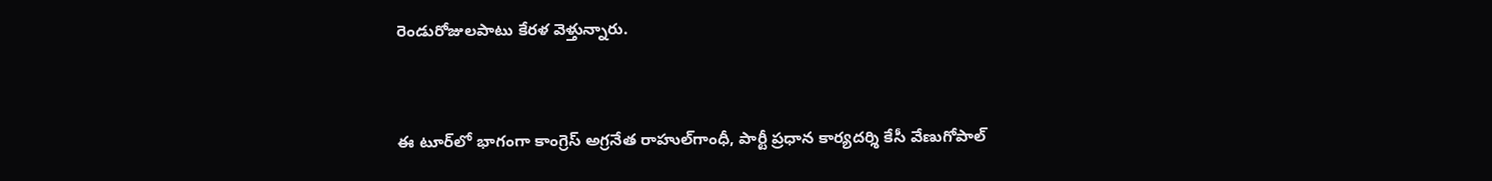రెండురోజులపాటు కేరళ వెళ్తున్నారు.



ఈ టూర్‌లో భాగంగా కాంగ్రెస్ అగ్రనేత రాహుల్‌గాంధీ, పార్టీ ప్రధాన కార్యదర్శి కేసీ వేణుగోపాల్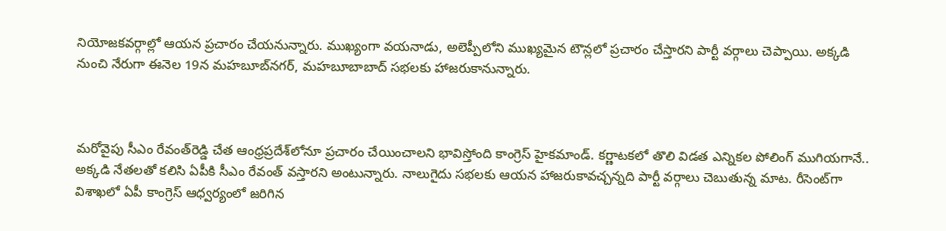నియోజకవర్గాల్లో ఆయన ప్రచారం చేయనున్నారు. ముఖ్యంగా వయనాడు, అలెప్పీలోని ముఖ్యమైన టౌన్లలో ప్రచారం చేస్తారని పార్టీ వర్గాలు చెప్పాయి. అక్కడి నుంచి నేరుగా ఈనెల 19న మహబూబ్‌నగర్, మహబూబాబాద్ సభలకు హాజరుకానున్నారు.



మరోవైపు సీఎం రేవంత్‌రెడ్డి చేత ఆంధ్రప్రదేశ్‌లోనూ ప్రచారం చేయించాలని భావిస్తోంది కాంగ్రెస్ హైకమాండ్. కర్ణాటకలో తొలి విడత ఎన్నికల పోలింగ్ ముగియగానే.. అక్కడి నేతలతో కలిసి ఏపీకి సీఎం రేవంత్ వస్తారని అంటున్నారు. నాలుగైదు సభలకు ఆయన హాజరుకావచ్చన్నది పార్టీ వర్గాలు చెబుతున్న మాట. రీసెంట్‌గా విశాఖలో ఏపీ కాంగ్రెస్ ఆధ్వర్యంలో జరిగిన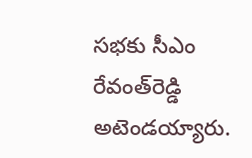సభకు సీఎం రేవంత్‌రెడ్డి అటెండయ్యారు.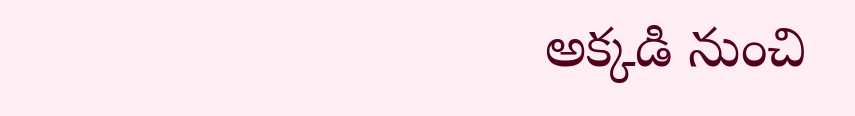అక్కడి నుంచి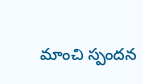మాంచి స్పందన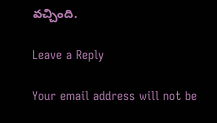వచ్చింది.

Leave a Reply

Your email address will not be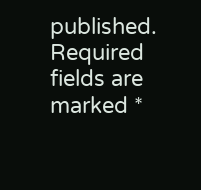published. Required fields are marked *